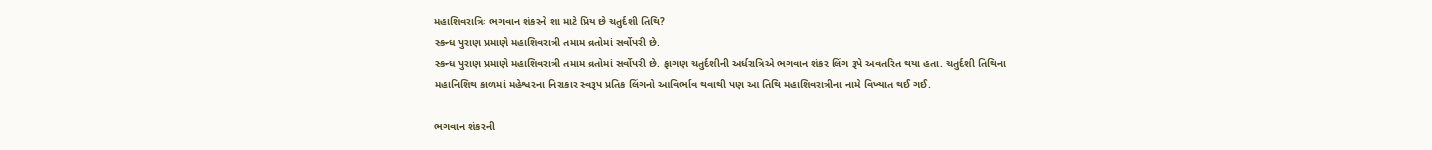મહાશિવરાત્રિઃ ભગવાન શંકરને શા માટે પ્રિય છે ચતુર્દશી તિથિ?
સ્કન્ધ પુરાણ પ્રમાણે મહાશિવરાત્રી તમામ વ્રતોમાં સર્વોપરી છે.
સ્કન્ધ પુરાણ પ્રમાણે મહાશિવરાત્રી તમામ વ્રતોમાં સર્વોપરી છે. ફાગણ ચતુર્દશીની અર્ધરાત્રિએ ભગવાન શંકર લિંગ રૂપે અવતરિત થયા હતા. ચતુર્દશી તિથિના મહાનિશિથ કાળમાં મહેશ્વરના નિરાકાર સ્વરૂપ પ્રતિક લિંગનો આવિર્ભાવ થવાથી પણ આ તિથિ મહાશિવરાત્રીના નામે વિખ્યાત થઈ ગઈ.

ભગવાન શંકરની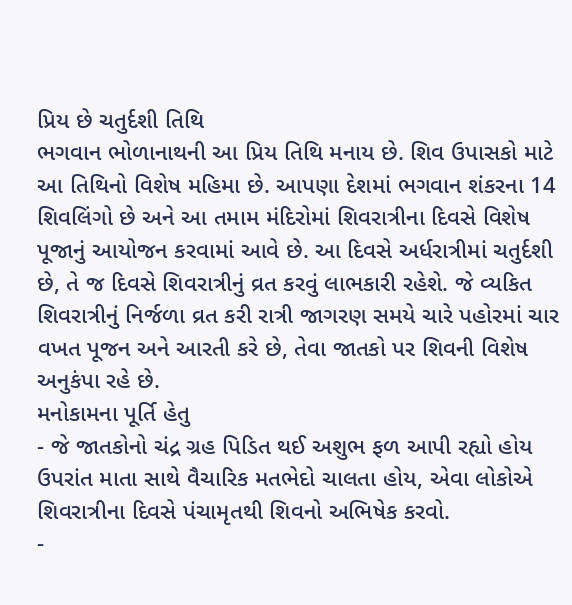પ્રિય છે ચતુર્દશી તિથિ
ભગવાન ભોળાનાથની આ પ્રિય તિથિ મનાય છે. શિવ ઉપાસકો માટે આ તિથિનો વિશેષ મહિમા છે. આપણા દેશમાં ભગવાન શંકરના 14 શિવલિંગો છે અને આ તમામ મંદિરોમાં શિવરાત્રીના દિવસે વિશેષ પૂજાનું આયોજન કરવામાં આવે છે. આ દિવસે અર્ધરાત્રીમાં ચતુર્દશી છે, તે જ દિવસે શિવરાત્રીનું વ્રત કરવું લાભકારી રહેશે. જે વ્યકિત શિવરાત્રીનું નિર્જળા વ્રત કરી રાત્રી જાગરણ સમયે ચારે પહોરમાં ચાર વખત પૂજન અને આરતી કરે છે, તેવા જાતકો પર શિવની વિશેષ અનુકંપા રહે છે.
મનોકામના પૂર્તિ હેતુ
- જે જાતકોનો ચંદ્ર ગ્રહ પિડિત થઈ અશુભ ફળ આપી રહ્યો હોય ઉપરાંત માતા સાથે વૈચારિક મતભેદો ચાલતા હોય, એવા લોકોએ શિવરાત્રીના દિવસે પંચામૃતથી શિવનો અભિષેક કરવો.
-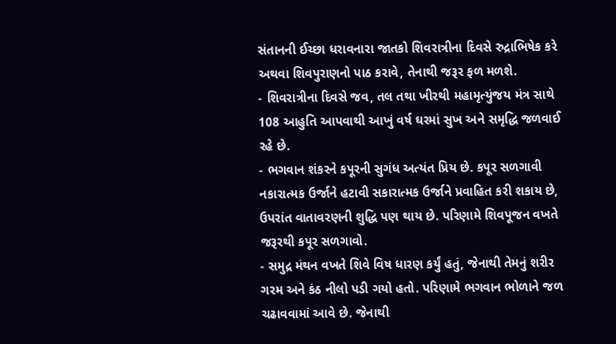સંતાનની ઈચ્છા ધરાવનારા જાતકો શિવરાત્રીના દિવસે રુદ્રાભિષેક કરે અથવા શિવપુરાણનો પાઠ કરાવે, તેનાથી જરૂર ફળ મળશે.
- શિવરાત્રીના દિવસે જવ, તલ તથા ખીરથી મહામૃત્યુંજય મંત્ર સાથે 108 આહુતિ આપવાથી આખું વર્ષ ઘરમાં સુખ અને સમૃદ્ધિ જળવાઈ રહે છે.
- ભગવાન શંકરને કપૂરની સુગંધ અત્યંત પ્રિય છે. કપૂર સળગાવી નકારાત્મક ઉર્જાને હટાવી સકારાત્મક ઉર્જાને પ્રવાહિત કરી શકાય છે, ઉપરાંત વાતાવરણની શુદ્ધિ પણ થાય છે. પરિણામે શિવપૂજન વખતે જરૂરથી કપૂર સળગાવો.
- સમુદ્ર મંથન વખતે શિવે વિષ ધારણ કર્યું હતું, જેનાથી તેમનું શરીર ગરમ અને કંઠ નીલો પડી ગયો હતો. પરિણામે ભગવાન ભોળાને જળ ચઢાવવામાં આવે છે. જેનાથી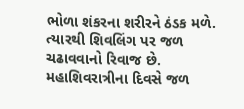ભોળા શંકરના શરીરને ઠંડક મળે. ત્યારથી શિવલિંગ પર જળ ચઢાવવાનો રિવાજ છે. મહાશિવરાત્રીના દિવસે જળ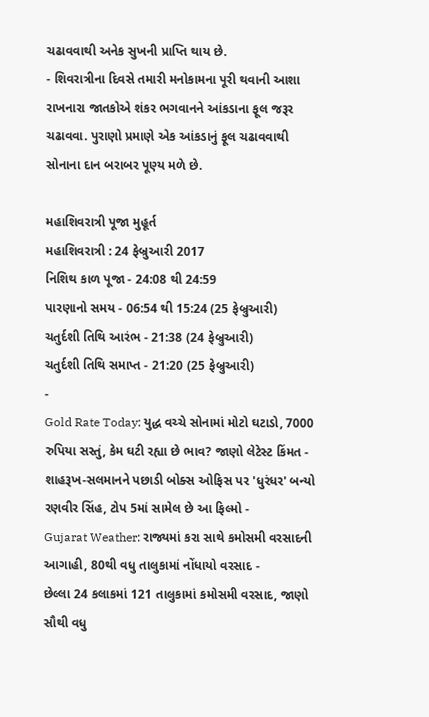ચઢાવવાથી અનેક સુખની પ્રાપ્તિ થાય છે.
- શિવરાત્રીના દિવસે તમારી મનોકામના પૂરી થવાની આશા રાખનારા જાતકોએ શંકર ભગવાનને આંકડાના ફૂલ જરૂર ચઢાવવા. પુરાણો પ્રમાણે એક આંકડાનું ફૂલ ચઢાવવાથી સોનાના દાન બરાબર પૂણ્ય મળે છે.

મહાશિવરાત્રી પૂજા મુહૂર્ત
મહાશિવરાત્રી : 24 ફેબ્રુઆરી 2017
નિશિથ કાળ પૂજા - 24:08 થી 24:59
પારણાનો સમય - 06:54 થી 15:24 (25 ફેબ્રુઆરી)
ચતુર્દશી તિથિ આરંભ - 21:38 (24 ફેબ્રુઆરી)
ચતુર્દશી તિથિ સમાપ્ત - 21:20 (25 ફેબ્રુઆરી)
-
Gold Rate Today: યુદ્ધ વચ્ચે સોનામાં મોટો ઘટાડો, 7000 રુપિયા સસ્તું, કેમ ઘટી રહ્યા છે ભાવ? જાણો લેટેસ્ટ કિંમત -
શાહરૂખ-સલમાનને પછાડી બોક્સ ઓફિસ પર 'ધુરંધર' બન્યો રણવીર સિંહ, ટોપ 5માં સામેલ છે આ ફિલ્મો -
Gujarat Weather: રાજ્યમાં કરા સાથે કમોસમી વરસાદની આગાહી, 80થી વધુ તાલુકામાં નોંધાયો વરસાદ -
છેલ્લા 24 કલાકમાં 121 તાલુકામાં કમોસમી વરસાદ, જાણો સૌથી વધુ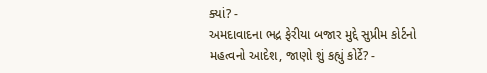ક્યાં? -
અમદાવાદના ભદ્ર ફેરીયા બજાર મુદ્દે સુપ્રીમ કોર્ટનો મહત્વનો આદેશ, જાણો શું કહ્યું કોર્ટે? -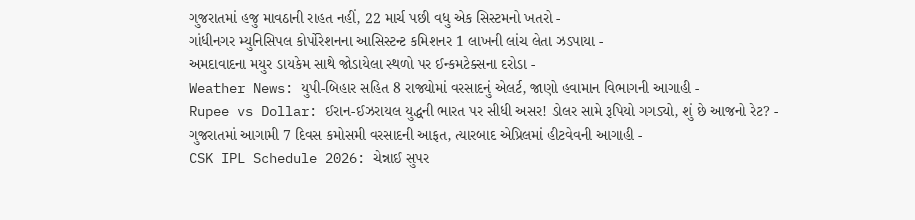ગુજરાતમાં હજુ માવઠાની રાહત નહીં, 22 માર્ચ પછી વધુ એક સિસ્ટમનો ખતરો -
ગાંધીનગર મ્યુનિસિપલ કોર્પોરેશનના આસિસ્ટન્ટ કમિશનર 1 લાખની લાંચ લેતા ઝડપાયા -
અમદાવાદના મયુર ડાયકેમ સાથે જોડાયેલા સ્થળો પર ઈન્કમટેક્સના દરોડા -
Weather News: યુપી-બિહાર સહિત 8 રાજ્યોમાં વરસાદનું એલર્ટ, જાણો હવામાન વિભાગની આગાહી -
Rupee vs Dollar: ઈરાન-ઈઝરાયલ યુદ્ધની ભારત પર સીધી અસર! ડોલર સામે રૂપિયો ગગડ્યો, શું છે આજનો રેટ? -
ગુજરાતમાં આગામી 7 દિવસ કમોસમી વરસાદની આફત, ત્યારબાદ એપ્રિલમાં હીટવેવની આગાહી -
CSK IPL Schedule 2026: ચેન્નાઈ સુપર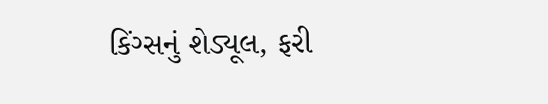કિંગ્સનું શેડ્યૂલ, ફરી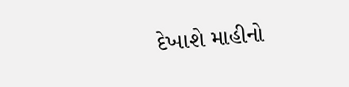દેખાશે માહીનો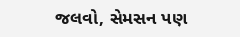જલવો, સેમસન પણ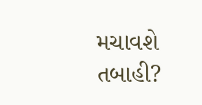મચાવશે તબાહી?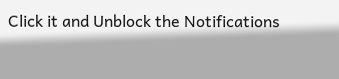Click it and Unblock the Notifications